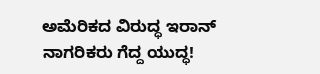ಅಮೆರಿಕದ ವಿರುದ್ಧ ಇರಾನ್ ನಾಗರಿಕರು ಗೆದ್ದ ಯುದ್ಧ!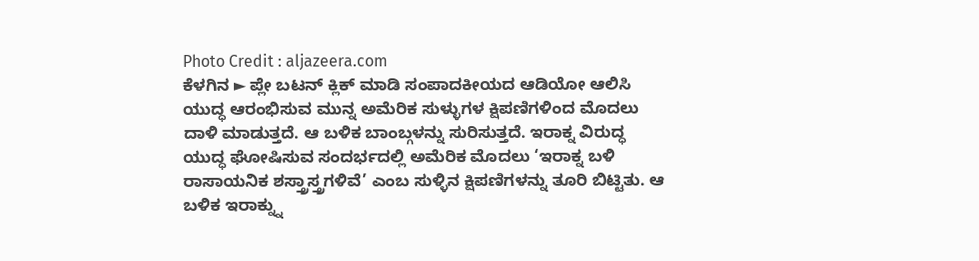Photo Credit : aljazeera.com
ಕೆಳಗಿನ ► ಪ್ಲೇ ಬಟನ್ ಕ್ಲಿಕ್ ಮಾಡಿ ಸಂಪಾದಕೀಯದ ಆಡಿಯೋ ಆಲಿಸಿ
ಯುದ್ಧ ಆರಂಭಿಸುವ ಮುನ್ನ ಅಮೆರಿಕ ಸುಳ್ಳುಗಳ ಕ್ಷಿಪಣಿಗಳಿಂದ ಮೊದಲು ದಾಳಿ ಮಾಡುತ್ತದೆ. ಆ ಬಳಿಕ ಬಾಂಬ್ಗಳನ್ನು ಸುರಿಸುತ್ತದೆ. ಇರಾಕ್ನ ವಿರುದ್ಧ ಯುದ್ಧ ಘೋಷಿಸುವ ಸಂದರ್ಭದಲ್ಲಿ ಅಮೆರಿಕ ಮೊದಲು ‘ಇರಾಕ್ನ ಬಳಿ ರಾಸಾಯನಿಕ ಶಸ್ತ್ರಾಸ್ತ್ರಗಳಿವೆ’ ಎಂಬ ಸುಳ್ಳಿನ ಕ್ಷಿಪಣಿಗಳನ್ನು ತೂರಿ ಬಿಟ್ಟಿತು. ಆ ಬಳಿಕ ಇರಾಕ್ನ್ನು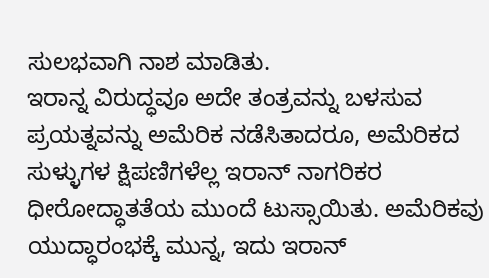ಸುಲಭವಾಗಿ ನಾಶ ಮಾಡಿತು.
ಇರಾನ್ನ ವಿರುದ್ಧವೂ ಅದೇ ತಂತ್ರವನ್ನು ಬಳಸುವ ಪ್ರಯತ್ನವನ್ನು ಅಮೆರಿಕ ನಡೆಸಿತಾದರೂ, ಅಮೆರಿಕದ ಸುಳ್ಳುಗಳ ಕ್ಷಿಪಣಿಗಳೆಲ್ಲ ಇರಾನ್ ನಾಗರಿಕರ ಧೀರೋದ್ಧಾತತೆಯ ಮುಂದೆ ಟುಸ್ಸಾಯಿತು. ಅಮೆರಿಕವು ಯುದ್ಧಾರಂಭಕ್ಕೆ ಮುನ್ನ, ಇದು ಇರಾನ್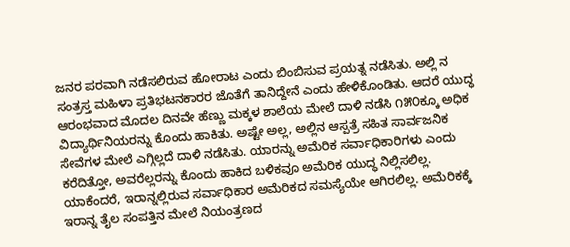ಜನರ ಪರವಾಗಿ ನಡೆಸಲಿರುವ ಹೋರಾಟ ಎಂದು ಬಿಂಬಿಸುವ ಪ್ರಯತ್ನ ನಡೆಸಿತು. ಅಲ್ಲಿ ನ ಸಂತ್ರಸ್ತ ಮಹಿಳಾ ಪ್ರತಿಭಟನಕಾರರ ಜೊತೆಗೆ ತಾನಿದ್ದೇನೆ ಎಂದು ಹೇಳಿಕೊಂಡಿತು. ಆದರೆ ಯುದ್ಧ ಆರಂಭವಾದ ಮೊದಲ ದಿನವೇ ಹೆಣ್ಣು ಮಕ್ಕಳ ಶಾಲೆಯ ಮೇಲೆ ದಾಳಿ ನಡೆಸಿ ೧೫೦ಕ್ಕೂ ಅಧಿಕ ವಿದ್ಯಾರ್ಥಿನಿಯರನ್ನು ಕೊಂದು ಹಾಕಿತು. ಅಷ್ಟೇ ಅಲ್ಲ, ಅಲ್ಲಿನ ಆಸ್ಪತ್ರೆ ಸಹಿತ ಸಾರ್ವಜನಿಕ ಸೇವೆಗಳ ಮೇಲೆ ಎಗ್ಗಿಲ್ಲದೆ ದಾಳಿ ನಡೆಸಿತು. ಯಾರನ್ನು ಅಮೆರಿಕ ಸರ್ವಾಧಿಕಾರಿಗಳು ಎಂದು ಕರೆದಿತ್ತೋ, ಅವರೆಲ್ಲರನ್ನು ಕೊಂದು ಹಾಕಿದ ಬಳಿಕವೂ ಅಮೆರಿಕ ಯುದ್ಧ ನಿಲ್ಲಿಸಲಿಲ್ಲ. ಯಾಕೆಂದರೆ, ಇರಾನ್ನಲ್ಲಿರುವ ಸರ್ವಾಧಿಕಾರ ಅಮೆರಿಕದ ಸಮಸ್ಯೆಯೇ ಆಗಿರಲಿಲ್ಲ. ಅಮೆರಿಕಕ್ಕೆ ಇರಾನ್ನ ತೈಲ ಸಂಪತ್ತಿನ ಮೇಲೆ ನಿಯಂತ್ರಣದ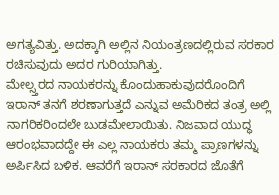ಅಗತ್ಯವಿತ್ತು. ಅದಕ್ಕಾಗಿ ಅಲ್ಲಿನ ನಿಯಂತ್ರಣದಲ್ಲಿರುವ ಸರಕಾರ ರಚಿಸುವುದು ಅದರ ಗುರಿಯಾಗಿತ್ತು.
ಮೇಲ್ಸ್ತರದ ನಾಯಕರನ್ನು ಕೊಂದುಹಾಕುವುದರೊಂದಿಗೆ ಇರಾನ್ ತನಗೆ ಶರಣಾಗುತ್ತದೆ ಎನ್ನುವ ಅಮೆರಿಕದ ತಂತ್ರ ಅಲ್ಲಿ ನಾಗರಿಕರಿಂದಲೇ ಬುಡಮೇಲಾಯಿತು. ನಿಜವಾದ ಯುದ್ಧ ಆರಂಭವಾದದ್ದೇ ಈ ಎಲ್ಲ ನಾಯಕರು ತಮ್ಮ ಪ್ರಾಣಗಳನ್ನು ಅರ್ಪಿಸಿದ ಬಳಿಕ. ಆವರೆಗೆ ಇರಾನ್ ಸರಕಾರದ ಜೊತೆಗೆ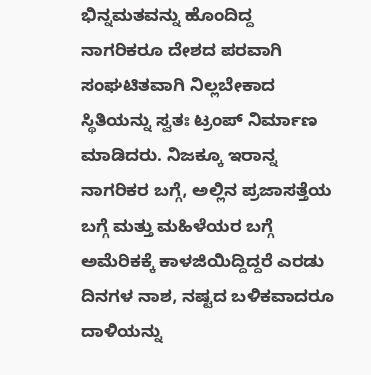ಭಿನ್ನಮತವನ್ನು ಹೊಂದಿದ್ದ ನಾಗರಿಕರೂ ದೇಶದ ಪರವಾಗಿ ಸಂಘಟಿತವಾಗಿ ನಿಲ್ಲಬೇಕಾದ ಸ್ಥಿತಿಯನ್ನು ಸ್ವತಃ ಟ್ರಂಪ್ ನಿರ್ಮಾಣ ಮಾಡಿದರು. ನಿಜಕ್ಕೂ ಇರಾನ್ನ ನಾಗರಿಕರ ಬಗ್ಗೆ, ಅಲ್ಲಿನ ಪ್ರಜಾಸತ್ತೆಯ ಬಗ್ಗೆ ಮತ್ತು ಮಹಿಳೆಯರ ಬಗ್ಗೆ ಅಮೆರಿಕಕ್ಕೆ ಕಾಳಜಿಯಿದ್ದಿದ್ದರೆ ಎರಡು ದಿನಗಳ ನಾಶ, ನಷ್ಟದ ಬಳಿಕವಾದರೂ ದಾಳಿಯನ್ನು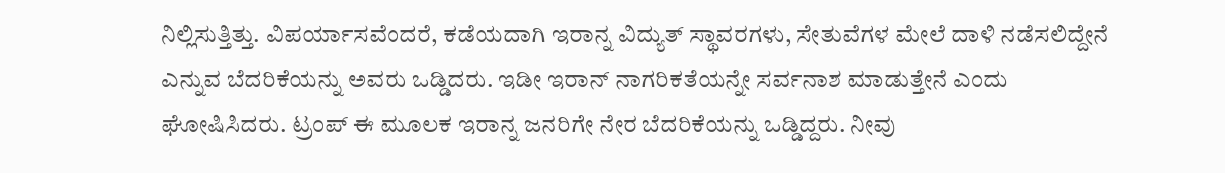ನಿಲ್ಲಿಸುತ್ತಿತ್ತು. ವಿಪರ್ಯಾಸವೆಂದರೆ, ಕಡೆಯದಾಗಿ ಇರಾನ್ನ ವಿದ್ಯುತ್ ಸ್ಥಾವರಗಳು, ಸೇತುವೆಗಳ ಮೇಲೆ ದಾಳಿ ನಡೆಸಲಿದ್ದೇನೆ ಎನ್ನುವ ಬೆದರಿಕೆಯನ್ನು ಅವರು ಒಡ್ಡಿದರು. ಇಡೀ ಇರಾನ್ ನಾಗರಿಕತೆಯನ್ನೇ ಸರ್ವನಾಶ ಮಾಡುತ್ತೇನೆ ಎಂದು ಘೋಷಿಸಿದರು. ಟ್ರಂಪ್ ಈ ಮೂಲಕ ಇರಾನ್ನ ಜನರಿಗೇ ನೇರ ಬೆದರಿಕೆಯನ್ನು ಒಡ್ಡಿದ್ದರು. ನೀವು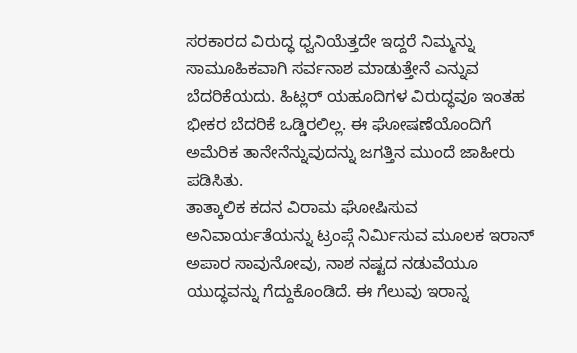ಸರಕಾರದ ವಿರುದ್ಧ ಧ್ವನಿಯೆತ್ತದೇ ಇದ್ದರೆ ನಿಮ್ಮನ್ನು ಸಾಮೂಹಿಕವಾಗಿ ಸರ್ವನಾಶ ಮಾಡುತ್ತೇನೆ ಎನ್ನುವ ಬೆದರಿಕೆಯದು. ಹಿಟ್ಲರ್ ಯಹೂದಿಗಳ ವಿರುದ್ಧವೂ ಇಂತಹ ಭೀಕರ ಬೆದರಿಕೆ ಒಡ್ಡಿರಲಿಲ್ಲ. ಈ ಘೋಷಣೆಯೊಂದಿಗೆ ಅಮೆರಿಕ ತಾನೇನೆನ್ನುವುದನ್ನು ಜಗತ್ತಿನ ಮುಂದೆ ಜಾಹೀರು ಪಡಿಸಿತು.
ತಾತ್ಕಾಲಿಕ ಕದನ ವಿರಾಮ ಘೋಷಿಸುವ ಅನಿವಾರ್ಯತೆಯನ್ನು ಟ್ರಂಪ್ಗೆ ನಿರ್ಮಿಸುವ ಮೂಲಕ ಇರಾನ್ ಅಪಾರ ಸಾವುನೋವು, ನಾಶ ನಷ್ಟದ ನಡುವೆಯೂ ಯುದ್ಧವನ್ನು ಗೆದ್ದುಕೊಂಡಿದೆ. ಈ ಗೆಲುವು ಇರಾನ್ನ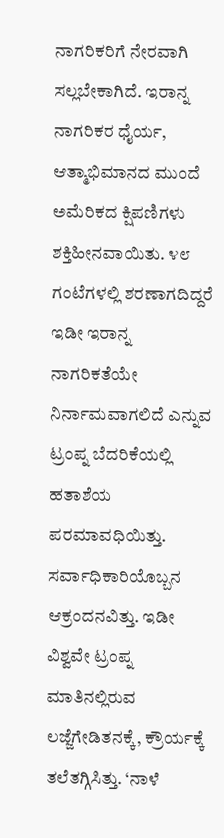ನಾಗರಿಕರಿಗೆ ನೇರವಾಗಿ ಸಲ್ಲಬೇಕಾಗಿದೆ. ಇರಾನ್ನ ನಾಗರಿಕರ ಧೈರ್ಯ, ಆತ್ಮಾಭಿಮಾನದ ಮುಂದೆ ಅಮೆರಿಕದ ಕ್ಷಿಪಣಿಗಳು ಶಕ್ತಿಹೀನವಾಯಿತು. ೪೮ ಗಂಟೆಗಳಲ್ಲಿ ಶರಣಾಗದಿದ್ದರೆ ಇಡೀ ಇರಾನ್ನ ನಾಗರಿಕತೆಯೇ ನಿರ್ನಾಮವಾಗಲಿದೆ ಎನ್ನುವ ಟ್ರಂಪ್ನ ಬೆದರಿಕೆಯಲ್ಲಿ ಹತಾಶೆಯ ಪರಮಾವಧಿಯಿತ್ತು. ಸರ್ವಾಧಿಕಾರಿಯೊಬ್ಬನ ಆಕ್ರಂದನವಿತ್ತು. ಇಡೀ ವಿಶ್ವವೇ ಟ್ರಂಪ್ನ ಮಾತಿನಲ್ಲಿರುವ ಲಜ್ಜೆಗೇಡಿತನಕ್ಕೆ, ಕ್ರೌರ್ಯಕ್ಕೆ ತಲೆತಗ್ಗಿಸಿತ್ತು. ‘ನಾಳೆ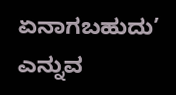ಏನಾಗಬಹುದು’ ಎನ್ನುವ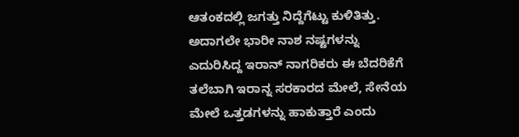ಆತಂಕದಲ್ಲಿ ಜಗತ್ತು ನಿದ್ದೆಗೆಟ್ಟು ಕುಳಿತಿತ್ತು. ಅದಾಗಲೇ ಭಾರೀ ನಾಶ ನಷ್ಟಗಳನ್ನು ಎದುರಿಸಿದ್ದ ಇರಾನ್ ನಾಗರಿಕರು ಈ ಬೆದರಿಕೆಗೆ ತಲೆಬಾಗಿ ಇರಾನ್ನ ಸರಕಾರದ ಮೇಲೆ, ಸೇನೆಯ ಮೇಲೆ ಒತ್ತಡಗಳನ್ನು ಹಾಕುತ್ತಾರೆ ಎಂದು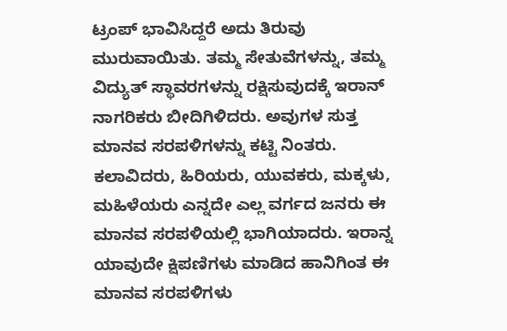ಟ್ರಂಪ್ ಭಾವಿಸಿದ್ದರೆ ಅದು ತಿರುವು ಮುರುವಾಯಿತು. ತಮ್ಮ ಸೇತುವೆಗಳನ್ನು, ತಮ್ಮ ವಿದ್ಯುತ್ ಸ್ಥಾವರಗಳನ್ನು ರಕ್ಷಿಸುವುದಕ್ಕೆ ಇರಾನ್ ನಾಗರಿಕರು ಬೀದಿಗಿಳಿದರು. ಅವುಗಳ ಸುತ್ತ ಮಾನವ ಸರಪಳಿಗಳನ್ನು ಕಟ್ಟಿ ನಿಂತರು. ಕಲಾವಿದರು, ಹಿರಿಯರು, ಯುವಕರು, ಮಕ್ಕಳು, ಮಹಿಳೆಯರು ಎನ್ನದೇ ಎಲ್ಲ ವರ್ಗದ ಜನರು ಈ ಮಾನವ ಸರಪಳಿಯಲ್ಲಿ ಭಾಗಿಯಾದರು. ಇರಾನ್ನ ಯಾವುದೇ ಕ್ಷಿಪಣಿಗಳು ಮಾಡಿದ ಹಾನಿಗಿಂತ ಈ ಮಾನವ ಸರಪಳಿಗಳು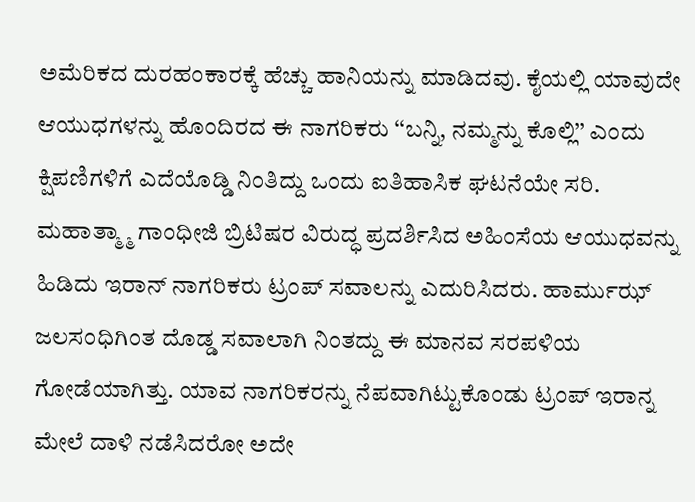ಅಮೆರಿಕದ ದುರಹಂಕಾರಕ್ಕೆ ಹೆಚ್ಚು ಹಾನಿಯನ್ನು ಮಾಡಿದವು. ಕೈಯಲ್ಲಿ ಯಾವುದೇ ಆಯುಧಗಳನ್ನು ಹೊಂದಿರದ ಈ ನಾಗರಿಕರು ‘‘ಬನ್ನಿ, ನಮ್ಮನ್ನು ಕೊಲ್ಲಿ’’ ಎಂದು ಕ್ಷಿಪಣಿಗಳಿಗೆ ಎದೆಯೊಡ್ಡಿ ನಿಂತಿದ್ದು ಒಂದು ಐತಿಹಾಸಿಕ ಘಟನೆಯೇ ಸರಿ. ಮಹಾತ್ಮ್ಮಾ ಗಾಂಧೀಜಿ ಬ್ರಿಟಿಷರ ವಿರುದ್ಧ ಪ್ರದರ್ಶಿಸಿದ ಅಹಿಂಸೆಯ ಆಯುಧವನ್ನು ಹಿಡಿದು ಇರಾನ್ ನಾಗರಿಕರು ಟ್ರಂಪ್ ಸವಾಲನ್ನು ಎದುರಿಸಿದರು. ಹಾರ್ಮುಝ್ ಜಲಸಂಧಿಗಿಂತ ದೊಡ್ಡ ಸವಾಲಾಗಿ ನಿಂತದ್ದು ಈ ಮಾನವ ಸರಪಳಿಯ ಗೋಡೆಯಾಗಿತ್ತು. ಯಾವ ನಾಗರಿಕರನ್ನು ನೆಪವಾಗಿಟ್ಟುಕೊಂಡು ಟ್ರಂಪ್ ಇರಾನ್ನ ಮೇಲೆ ದಾಳಿ ನಡೆಸಿದರೋ ಅದೇ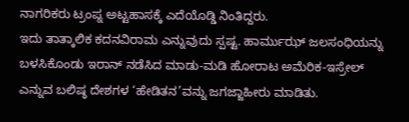ನಾಗರಿಕರು ಟ್ರಂಪ್ನ ಅಟ್ಟಹಾಸಕ್ಕೆ ಎದೆಯೊಡ್ಡಿ ನಿಂತಿದ್ದರು.
ಇದು ತಾತ್ಕಾಲಿಕ ಕದನವಿರಾಮ ಎನ್ನುವುದು ಸ್ಪಷ್ಟ. ಹಾರ್ಮುಝ್ ಜಲಸಂಧಿಯನ್ನು ಬಳಸಿಕೊಂಡು ಇರಾನ್ ನಡೆಸಿದ ಮಾಡು-ಮಡಿ ಹೋರಾಟ ಅಮೆರಿಕ-ಇಸ್ರೇಲ್ ಎನ್ನುವ ಬಲಿಷ್ಠ ದೇಶಗಳ ‘ಹೇಡಿತನ’ವನ್ನು ಜಗಜ್ಜಾಹೀರು ಮಾಡಿತು.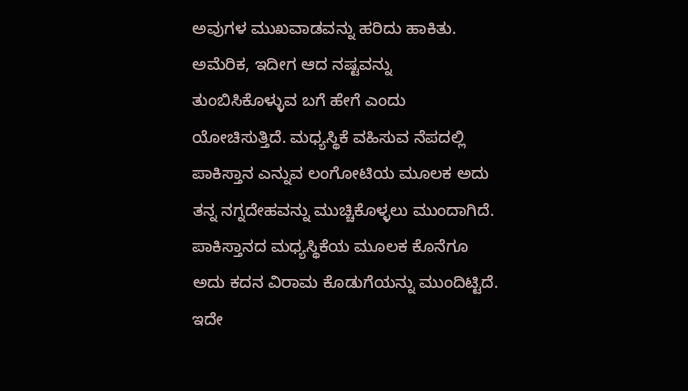ಅವುಗಳ ಮುಖವಾಡವನ್ನು ಹರಿದು ಹಾಕಿತು. ಅಮೆರಿಕ, ಇದೀಗ ಆದ ನಷ್ಟವನ್ನು ತುಂಬಿಸಿಕೊಳ್ಳುವ ಬಗೆ ಹೇಗೆ ಎಂದು ಯೋಚಿಸುತ್ತಿದೆ. ಮಧ್ಯಸ್ಥಿಕೆ ವಹಿಸುವ ನೆಪದಲ್ಲಿ ಪಾಕಿಸ್ತಾನ ಎನ್ನುವ ಲಂಗೋಟಿಯ ಮೂಲಕ ಅದು ತನ್ನ ನಗ್ನದೇಹವನ್ನು ಮುಚ್ಚಿಕೊಳ್ಳಲು ಮುಂದಾಗಿದೆ. ಪಾಕಿಸ್ತಾನದ ಮಧ್ಯಸ್ಥಿಕೆಯ ಮೂಲಕ ಕೊನೆಗೂ ಅದು ಕದನ ವಿರಾಮ ಕೊಡುಗೆಯನ್ನು ಮುಂದಿಟ್ಟಿದೆ. ಇದೇ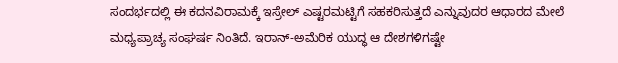ಸಂದರ್ಭದಲ್ಲಿ ಈ ಕದನವಿರಾಮಕ್ಕೆ ಇಸ್ರೇಲ್ ಎಷ್ಟರಮಟ್ಟಿಗೆ ಸಹಕರಿಸುತ್ತದೆ ಎನ್ನುವುದರ ಆಧಾರದ ಮೇಲೆ ಮಧ್ಯಪ್ರಾಚ್ಯ ಸಂಘರ್ಷ ನಿಂತಿದೆ. ಇರಾನ್-ಅಮೆರಿಕ ಯುದ್ಧ ಆ ದೇಶಗಳಿಗಷ್ಟೇ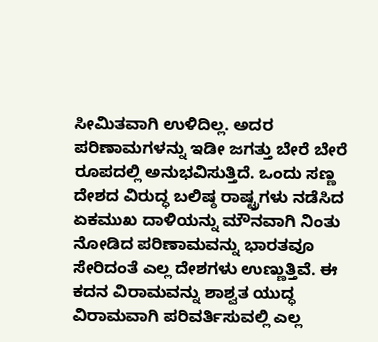ಸೀಮಿತವಾಗಿ ಉಳಿದಿಲ್ಲ. ಅದರ ಪರಿಣಾಮಗಳನ್ನು ಇಡೀ ಜಗತ್ತು ಬೇರೆ ಬೇರೆ ರೂಪದಲ್ಲಿ ಅನುಭವಿಸುತ್ತಿದೆ. ಒಂದು ಸಣ್ಣ ದೇಶದ ವಿರುದ್ಧ ಬಲಿಷ್ಠ ರಾಷ್ಟ್ರಗಳು ನಡೆಸಿದ ಏಕಮುಖ ದಾಳಿಯನ್ನು ಮೌನವಾಗಿ ನಿಂತು ನೋಡಿದ ಪರಿಣಾಮವನ್ನು ಭಾರತವೂ ಸೇರಿದಂತೆ ಎಲ್ಲ ದೇಶಗಳು ಉಣ್ಣುತ್ತಿವೆ. ಈ ಕದನ ವಿರಾಮವನ್ನು ಶಾಶ್ವತ ಯುದ್ಧ ವಿರಾಮವಾಗಿ ಪರಿವರ್ತಿಸುವಲ್ಲಿ ಎಲ್ಲ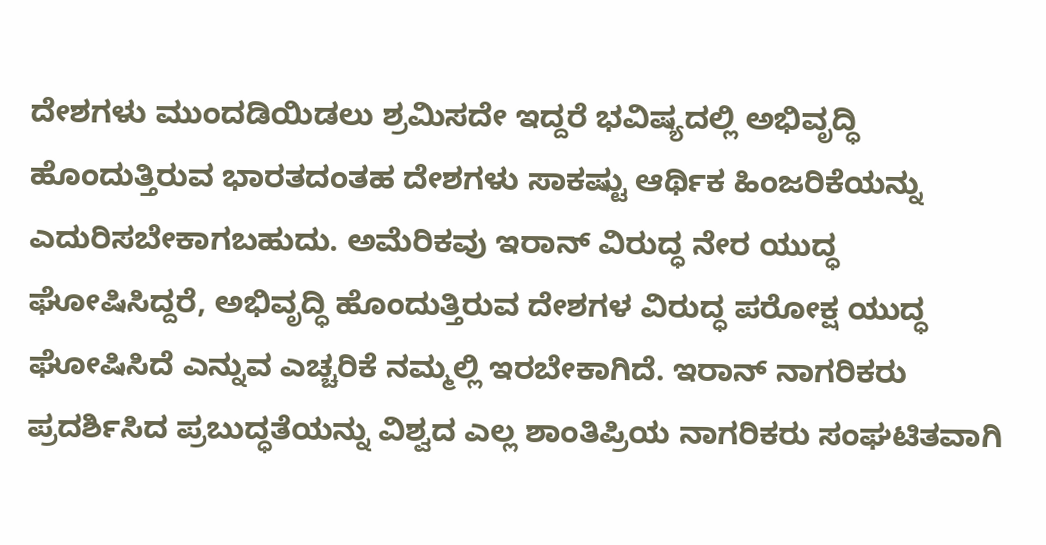ದೇಶಗಳು ಮುಂದಡಿಯಿಡಲು ಶ್ರಮಿಸದೇ ಇದ್ದರೆ ಭವಿಷ್ಯದಲ್ಲಿ ಅಭಿವೃದ್ಧಿ ಹೊಂದುತ್ತಿರುವ ಭಾರತದಂತಹ ದೇಶಗಳು ಸಾಕಷ್ಟು ಆರ್ಥಿಕ ಹಿಂಜರಿಕೆಯನ್ನು ಎದುರಿಸಬೇಕಾಗಬಹುದು. ಅಮೆರಿಕವು ಇರಾನ್ ವಿರುದ್ಧ ನೇರ ಯುದ್ಧ ಘೋಷಿಸಿದ್ದರೆ, ಅಭಿವೃದ್ಧಿ ಹೊಂದುತ್ತಿರುವ ದೇಶಗಳ ವಿರುದ್ಧ ಪರೋಕ್ಷ ಯುದ್ಧ ಘೋಷಿಸಿದೆ ಎನ್ನುವ ಎಚ್ಚರಿಕೆ ನಮ್ಮಲ್ಲಿ ಇರಬೇಕಾಗಿದೆ. ಇರಾನ್ ನಾಗರಿಕರು ಪ್ರದರ್ಶಿಸಿದ ಪ್ರಬುದ್ಧತೆಯನ್ನು ವಿಶ್ವದ ಎಲ್ಲ ಶಾಂತಿಪ್ರಿಯ ನಾಗರಿಕರು ಸಂಘಟಿತವಾಗಿ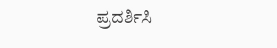ಪ್ರದರ್ಶಿಸಿ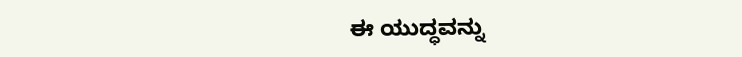ಈ ಯುದ್ಧವನ್ನು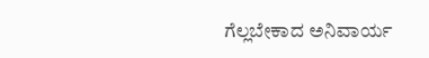ಗೆಲ್ಲಬೇಕಾದ ಅನಿವಾರ್ಯ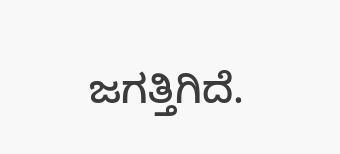ಜಗತ್ತಿಗಿದೆ.